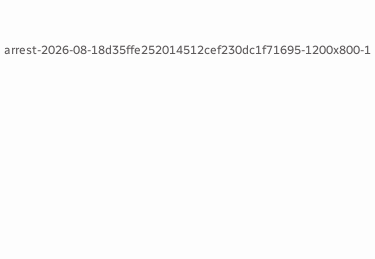arrest-2026-08-18d35ffe252014512cef230dc1f71695-1200x800-1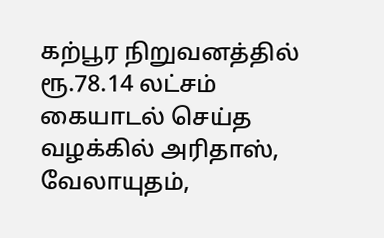கற்பூர நிறுவனத்தில் ரூ.78.14 லட்சம் கையாடல் செய்த வழக்கில் அரிதாஸ், வேலாயுதம்,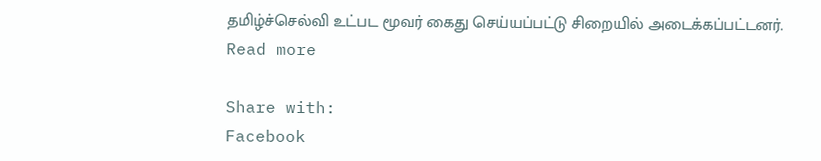தமிழ்ச்செல்வி உட்பட மூவர் கைது செய்யப்பட்டு சிறையில் அடைக்கப்பட்டனர்.
Read more

Share with:
Facebook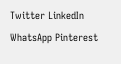Twitter LinkedIn WhatsApp Pinterest